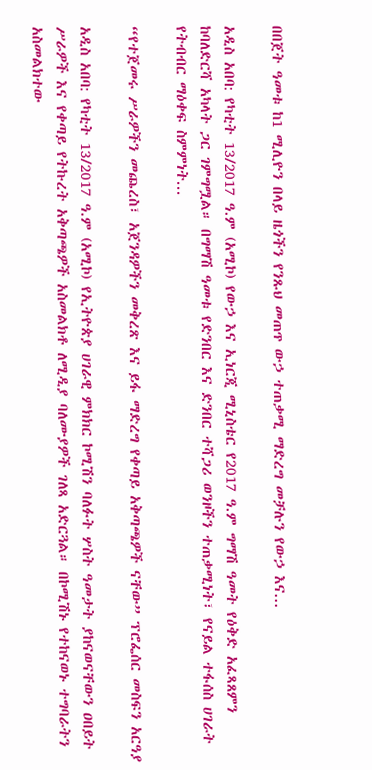በበጀት ዓመቱ ከ1 ሚሊዮን በላይ ዜጎችን የንጹህ መጠጥ ውኃ ተጠቃሚ ማድረግ መቻሉን የውኃ እና...

አዲስ አበባ: የካቲት 13/2017 ዓ.ም (አሚኮ) የውኃ እና ኢነርጂ ሚኒስቴር የ2017 ዓ.ም ግማሽ ዓመት የዕቅድ አፈጻጸምን ከባለድርሻ አካላት ጋር ገምግሟል። በግማሽ ዓመቱ የድንበር እና ድንበር ተሻጋሪ ወንዞችን ተጠቃሚነት፣ የናይል ተፋሰስ ሀገራት የትብብር ማዕቀፍ ስምምነት...

“የተጀመሩ ሥራዎችን መጨረስ፣ አጀንዳዎችን መቅረጽ እና ይፋ ማድረግ የቀጣይ አቅጣጫዎች ናቸው” ፕሮፌሰር መስፍን አርዓያ

አዲስ አበባ: የካቲት 13/2017 ዓ.ም (አሚኮ) የኢትዮጵያ ሀገራዊ ምክክር ኮሚሽን ባለፉት ሦስት ዓመታት ያከናወናቸውን ዐበይት ሥራዎች እና የቀጣይ የትኩረት አቅጣጫዎች አስመልክቶ ለሚዲያ ባለሙያዎች ገለጻ አድርጓል። በኮሚሽኑ የተከናወኑ ተግባራትን አስመልክተው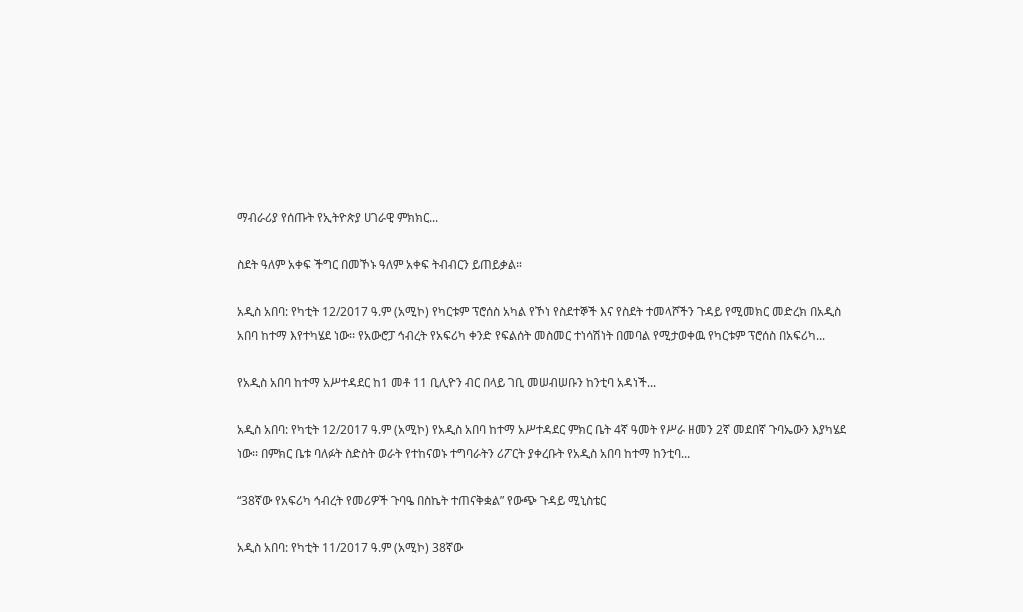ማብራሪያ የሰጡት የኢትዮጵያ ሀገራዊ ምክክር...

ስደት ዓለም አቀፍ ችግር በመኾኑ ዓለም አቀፍ ትብብርን ይጠይቃል።

አዲስ አበባ: የካቲት 12/2017 ዓ.ም (አሚኮ) የካርቱም ፕሮሰስ አካል የኾነ የስደተኞች እና የስደት ተመላሾችን ጉዳይ የሚመክር መድረክ በአዲስ አበባ ከተማ እየተካሄደ ነው፡፡ የአውሮፓ ኅብረት የአፍሪካ ቀንድ የፍልሰት መስመር ተነሳሽነት በመባል የሚታወቀዉ የካርቱም ፕሮሰስ በአፍሪካ...

የአዲስ አበባ ከተማ አሥተዳደር ከ1 መቶ 11 ቢሊዮን ብር በላይ ገቢ መሠብሠቡን ከንቲባ አዳነች...

አዲስ አበባ: የካቲት 12/2017 ዓ.ም (አሚኮ) የአዲስ አበባ ከተማ አሥተዳደር ምክር ቤት 4ኛ ዓመት የሥራ ዘመን 2ኛ መደበኛ ጉባኤውን እያካሄደ ነው፡፡ በምክር ቤቱ ባለፉት ስድስት ወራት የተከናወኑ ተግባራትን ሪፖርት ያቀረቡት የአዲስ አበባ ከተማ ከንቲባ...

“38ኛው የአፍሪካ ኅብረት የመሪዎች ጉባዔ በስኬት ተጠናቅቋል” የውጭ ጉዳይ ሚኒስቴር

አዲስ አበባ: የካቲት 11/2017 ዓ.ም (አሚኮ) 38ኛው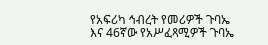የአፍሪካ ኅብረት የመሪዎች ጉባኤ እና 46ኛው የአሥፈጻሚዎች ጉባኤ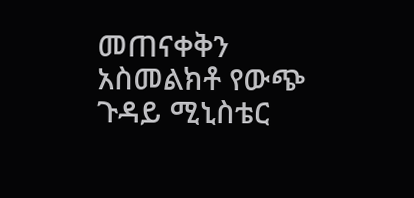መጠናቀቅን አስመልክቶ የውጭ ጉዳይ ሚኒስቴር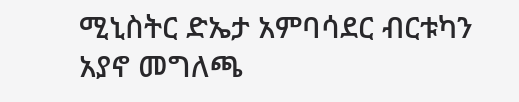ሚኒስትር ድኤታ አምባሳደር ብርቱካን አያኖ መግለጫ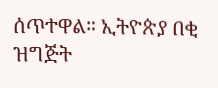ሰጥተዋል። ኢትዮጵያ በቂ ዝግጅት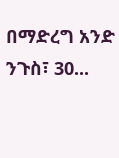በማድረግ አንድ ንጉስ፣ 30...